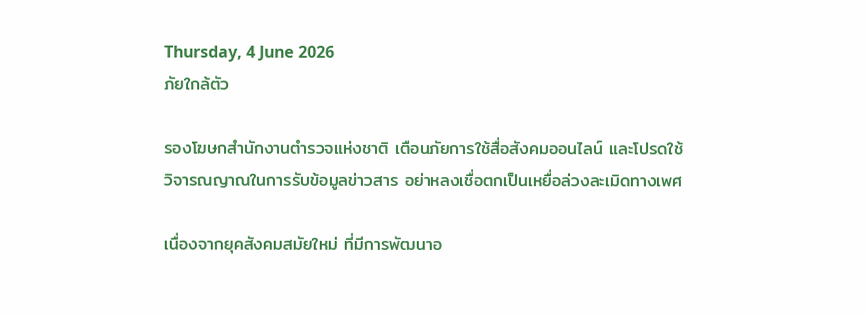Thursday, 4 June 2026
ภัยใกล้ตัว

รองโฆษกสำนักงานตำรวจแห่งชาติ เตือนภัยการใช้สื่อสังคมออนไลน์ และโปรดใช้วิจารณญาณในการรับข้อมูลข่าวสาร อย่าหลงเชื่อตกเป็นเหยื่อล่วงละเมิดทางเพศ

เนื่องจากยุคสังคมสมัยใหม่ ที่มีการพัฒนาอ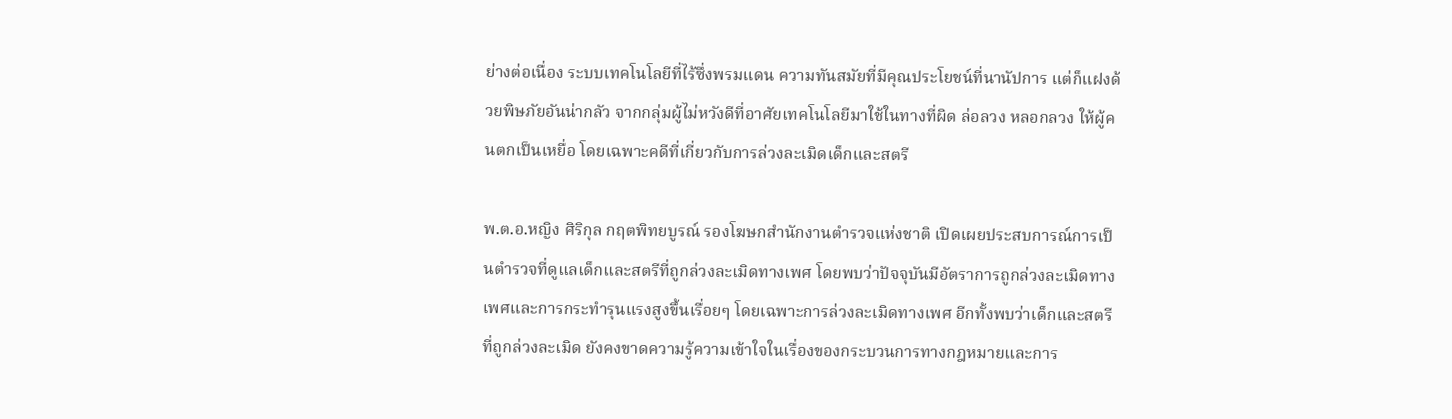ย่างต่อเนื่อง ระบบเทคโนโลยีที่ไร้ซึ่งพรมแดน ความทันสมัยที่มีคุณประโยชน์ที่นานัปการ แต่ก็แฝงด้วยพิษภัยอันน่ากลัว จากกลุ่มผู้ไม่หวังดีที่อาศัยเทคโนโลยีมาใช้ในทางที่ผิด ล่อลวง หลอกลวง ให้ผู้คนตกเป็นเหยื่อ โดยเฉพาะคดีที่เกี่ยวกับการล่วงละเมิดเด็กและสตรี

พ.ต.อ.หญิง ศิริกุล กฤตพิทยบูรณ์ รองโฆษกสำนักงานตำรวจแห่งชาติ เปิดเผยประสบการณ์การเป็นตำรวจที่ดูแลเด็กและสตรีที่ถูกล่วงละเมิดทางเพศ โดยพบว่าปัจจุบันมีอัตราการถูกล่วงละเมิดทางเพศและการกระทำรุนแรงสูงขึ้นเรื่อยๆ โดยเฉพาะการล่วงละเมิดทางเพศ อีกทั้งพบว่าเด็กและสตรีที่ถูกล่วงละเมิด ยังคงขาดความรู้ความเข้าใจในเรื่องของกระบวนการทางกฎหมายและการ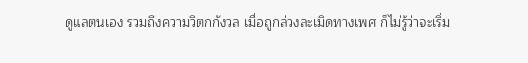ดูแลตนเอง รวมถึงความวิตกกังวล เมื่อถูกล่วงละเมิดทางเพศ ก็ไม่รู้ว่าจะเริ่ม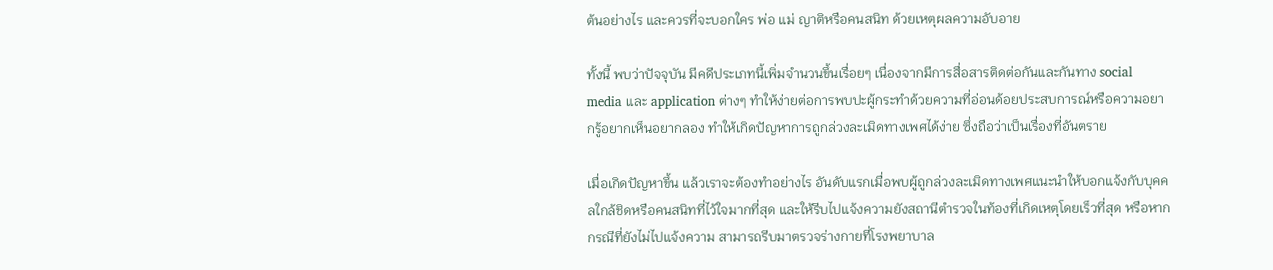ต้นอย่างไร และควรที่จะบอกใคร พ่อ แม่ ญาติหรือคนสนิท ด้วยเหตุผลความอับอาย

ทั้งนี้ พบว่าปัจจุบัน มีคดีประเภทนี้เพิ่มจำนวนขึ้นเรื่อยๆ เนื่องจากมีการสื่อสารติดต่อกันและกันทาง social media และ application ต่างๆ ทำให้ง่ายต่อการพบปะผู้กระทำด้วยความที่อ่อนด้อยประสบการณ์หรือความอยากรู้อยากเห็นอยากลอง ทำให้เกิดปัญหาการถูกล่วงละเมิดทางเพศได้ง่าย ซึ่งถือว่าเป็นเรื่องที่อันตราย

เมื่อเกิดปัญหาขึ้น แล้วเราจะต้องทำอย่างไร อันดับแรกเมื่อพบผู้ถูกล่วงละเมิดทางเพศแนะนำให้บอกแจ้งกับบุคคลใกล้ชิดหรือคนสนิทที่ไว้ใจมากที่สุด และให้รีบไปแจ้งความยังสถานีตำรวจในท้องที่เกิดเหตุโดยเร็วที่สุด หรือหากกรณีที่ยังไม่ไปแจ้งความ สามารถรีบมาตรวจร่างกายที่โรงพยาบาล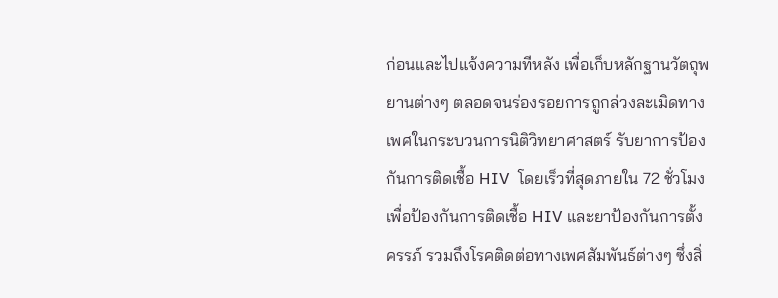ก่อนและไปแจ้งความทีหลัง เพื่อเก็บหลักฐานวัตถุพยานต่างๆ ตลอดจนร่องรอยการถูกล่วงละเมิดทางเพศในกระบวนการนิติวิทยาศาสตร์ รับยาการป้องกันการติดเชื้อ HIV  โดยเร็วที่สุดภายใน 72 ชั่วโมงเพื่อป้องกันการติดเชื้อ HIV และยาป้องกันการตั้งครรภ์ รวมถึงโรคติดต่อทางเพศสัมพันธ์ต่างๆ ซึ่งสิ่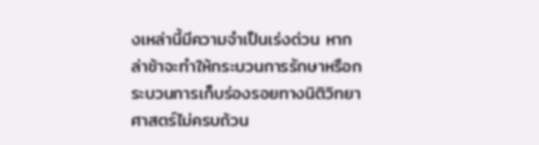งเหล่านี้มีความจำเป็นเร่งด่วน หากล่าช้าจะทำให้กระบวนการรักษาหรือกระบวนการเก็บร่องรอยทางนิติวิทยาศาสตร์ไม่ครบถ้วน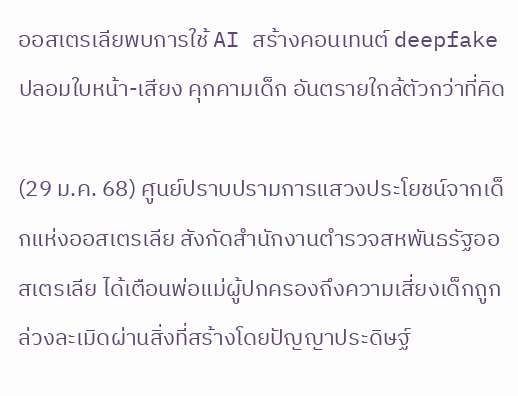ออสเตรเลียพบการใช้ AI สร้างคอนเทนต์ deepfake ปลอมใบหน้า-เสียง คุกคามเด็ก อันตรายใกล้ตัวกว่าที่คิด

(29 ม.ค. 68) ศูนย์ปราบปรามการแสวงประโยชน์จากเด็กแห่งออสเตรเลีย สังกัดสำนักงานตำรวจสหพันธรัฐออสเตรเลีย ได้เตือนพ่อแม่ผู้ปกครองถึงความเสี่ยงเด็กถูกล่วงละเมิดผ่านสิ่งที่สร้างโดยปัญญาประดิษฐ์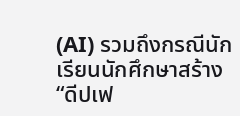(AI) รวมถึงกรณีนักเรียนนักศึกษาสร้าง “ดีปเฟ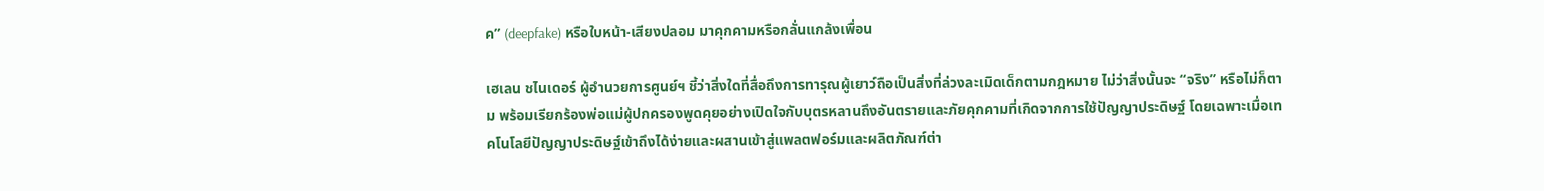ค” (deepfake) หรือใบหน้า-เสียงปลอม มาคุกคามหรือกลั่นแกล้งเพื่อน

เฮเลน ชไนเดอร์ ผู้อำนวยการศูนย์ฯ ชี้ว่าสิ่งใดที่สื่อถึงการทารุณผู้เยาว์ถือเป็นสิ่งที่ล่วงละเมิดเด็กตามกฎหมาย ไม่ว่าสิ่งนั้นจะ “จริง” หรือไม่ก็ตาม พร้อมเรียกร้องพ่อแม่ผู้ปกครองพูดคุยอย่างเปิดใจกับบุตรหลานถึงอันตรายและภัยคุกคามที่เกิดจากการใช้ปัญญาประดิษฐ์ โดยเฉพาะเมื่อเทคโนโลยีปัญญาประดิษฐ์เข้าถึงได้ง่ายและผสานเข้าสู่แพลตฟอร์มและผลิตภัณฑ์ต่า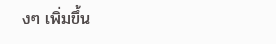งๆ เพิ่มขึ้น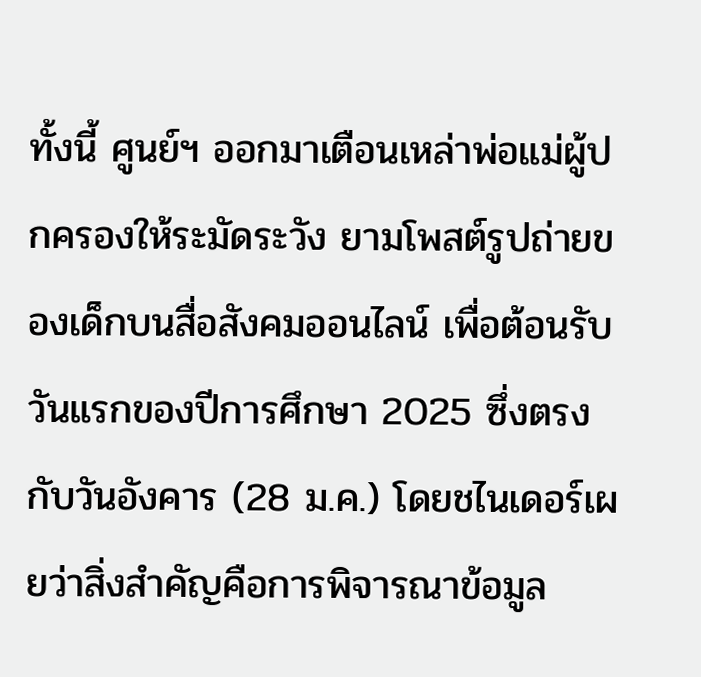ทั้งนี้ ศูนย์ฯ ออกมาเตือนเหล่าพ่อแม่ผู้ปกครองให้ระมัดระวัง ยามโพสต์รูปถ่ายของเด็กบนสื่อสังคมออนไลน์ เพื่อต้อนรับวันแรกของปีการศึกษา 2025 ซึ่งตรงกับวันอังคาร (28 ม.ค.) โดยชไนเดอร์เผยว่าสิ่งสำคัญคือการพิจารณาข้อมูล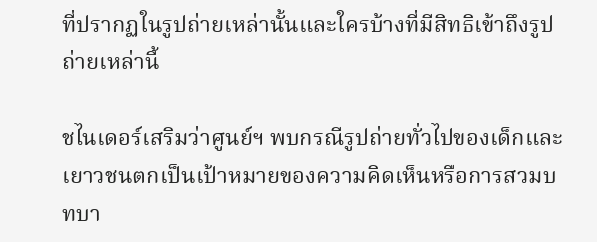ที่ปรากฏในรูปถ่ายเหล่านั้นและใครบ้างที่มีสิทธิเข้าถึงรูปถ่ายเหล่านี้

ชไนเดอร์เสริมว่าศูนย์ฯ พบกรณีรูปถ่ายทั่วไปของเด็กและเยาวชนตกเป็นเป้าหมายของความคิดเห็นหรือการสวมบทบา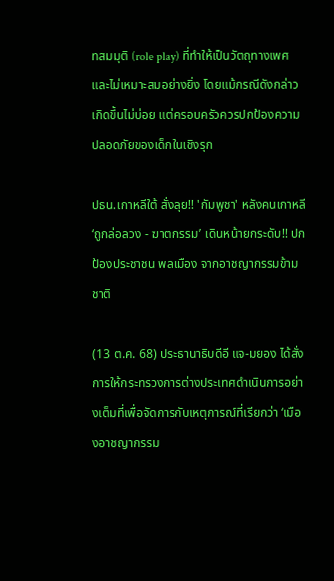ทสมมุติ (role play) ที่ทำให้เป็นวัตถุทางเพศและไม่เหมาะสมอย่างยิ่ง โดยแม้กรณีดังกล่าวเกิดขึ้นไม่บ่อย แต่ครอบครัวควรปกป้องความปลอดภัยของเด็กในเชิงรุก

ปธน.เกาหลีใต้ สั่งลุย!! 'กัมพูชา' หลังคนเกาหลี ‘ถูกล่อลวง - ฆาตกรรม’ เดินหน้ายกระดับ!! ปกป้องประชาชน พลเมือง จากอาชญากรรมข้ามชาติ

(13 ต.ค. 68) ประธานาธิบดีอี แจ-มยอง ได้สั่งการให้กระทรวงการต่างประเทศดำเนินการอย่างเต็มที่เพื่อจัดการกับเหตุการณ์ที่เรียกว่า ‘เมืองอาชญากรรม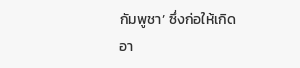กัมพูชา’ ซึ่งก่อให้เกิดอา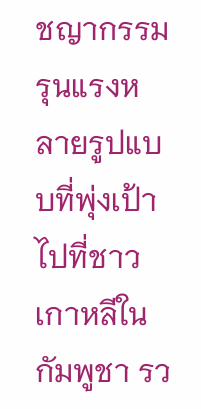ชญากรรมรุนแรงหลายรูปแบบที่พุ่งเป้าไปที่ชาวเกาหลีในกัมพูชา รว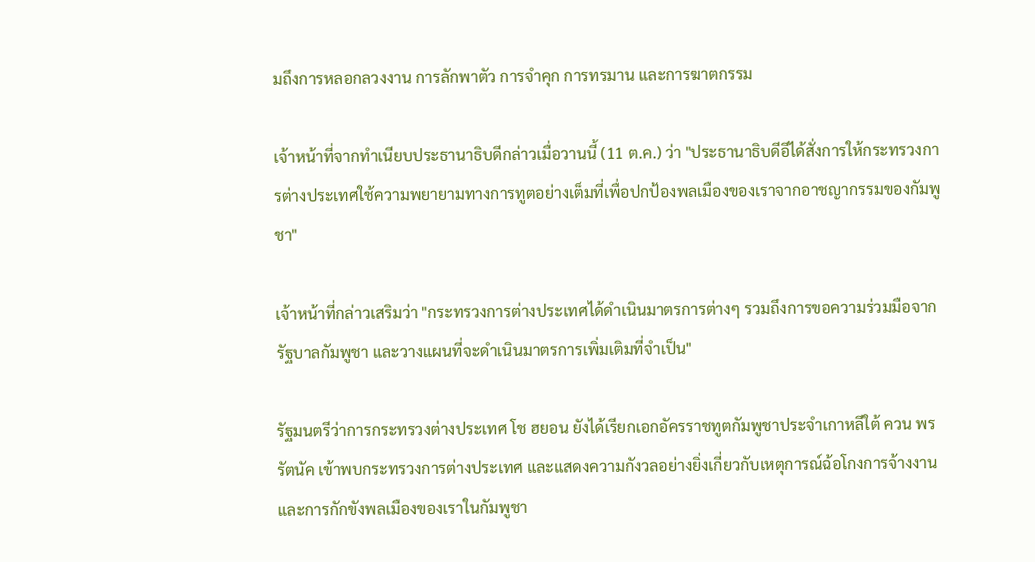มถึงการหลอกลวงงาน การลักพาตัว การจำคุก การทรมาน และการฆาตกรรม

เจ้าหน้าที่จากทำเนียบประธานาธิบดีกล่าวเมื่อวานนี้ (11 ต.ค.) ว่า "ประธานาธิบดีอีได้สั่งการให้กระทรวงการต่างประเทศใช้ความพยายามทางการทูตอย่างเต็มที่เพื่อปกป้องพลเมืองของเราจากอาชญากรรมของกัมพูชา"

เจ้าหน้าที่กล่าวเสริมว่า "กระทรวงการต่างประเทศได้ดำเนินมาตรการต่างๆ รวมถึงการขอความร่วมมือจากรัฐบาลกัมพูชา และวางแผนที่จะดำเนินมาตรการเพิ่มเติมที่จำเป็น"

รัฐมนตรีว่าการกระทรวงต่างประเทศ โช ฮยอน ยังได้เรียกเอกอัครราชทูตกัมพูชาประจำเกาหลีใต้ ควน พรรัตนัค เข้าพบกระทรวงการต่างประเทศ และแสดงความกังวลอย่างยิ่งเกี่ยวกับเหตุการณ์ฉ้อโกงการจ้างงานและการกักขังพลเมืองของเราในกัมพูชา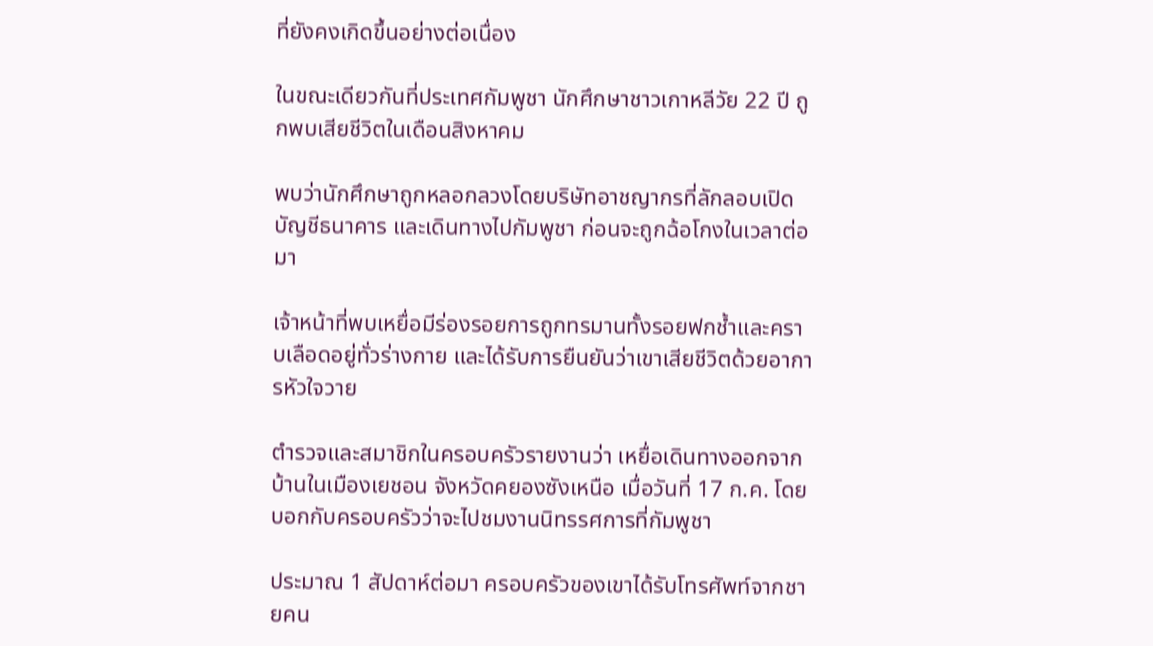ที่ยังคงเกิดขึ้นอย่างต่อเนื่อง

ในขณะเดียวกันที่ประเทศกัมพูชา นักศึกษาชาวเกาหลีวัย 22 ปี ถูกพบเสียชีวิตในเดือนสิงหาคม

พบว่านักศึกษาถูกหลอกลวงโดยบริษัทอาชญากรที่ลักลอบเปิดบัญชีธนาคาร และเดินทางไปกัมพูชา ก่อนจะถูกฉ้อโกงในเวลาต่อมา

เจ้าหน้าที่พบเหยื่อมีร่องรอยการถูกทรมานทั้งรอยฟกช้ำและคราบเลือดอยู่ทั่วร่างกาย และได้รับการยืนยันว่าเขาเสียชีวิตด้วยอาการหัวใจวาย

ตำรวจและสมาชิกในครอบครัวรายงานว่า เหยื่อเดินทางออกจากบ้านในเมืองเยชอน จังหวัดคยองซังเหนือ เมื่อวันที่ 17 ก.ค. โดยบอกกับครอบครัวว่าจะไปชมงานนิทรรศการที่กัมพูชา

ประมาณ 1 สัปดาห์ต่อมา ครอบครัวของเขาได้รับโทรศัพท์จากชายคน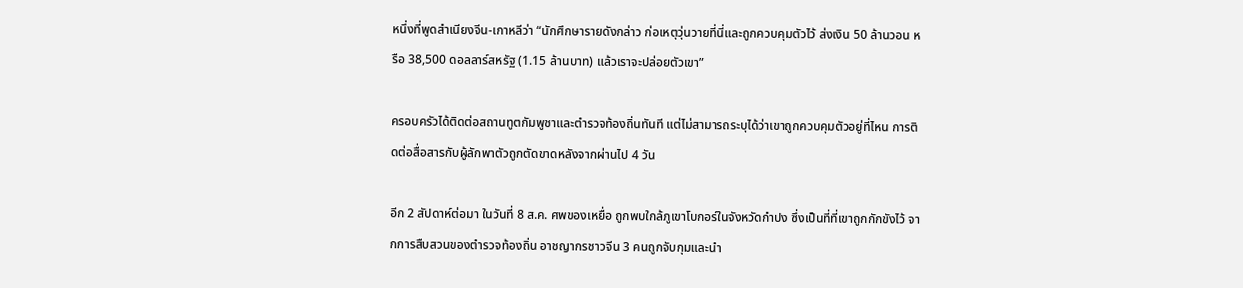หนึ่งที่พูดสำเนียงจีน-เกาหลีว่า “นักศึกษารายดังกล่าว ก่อเหตุวุ่นวายที่นี่และถูกควบคุมตัวไว้ ส่งเงิน 50 ล้านวอน หรือ 38,500 ดอลลาร์สหรัฐ (1.15 ล้านบาท) แล้วเราจะปล่อยตัวเขา”

ครอบครัวได้ติดต่อสถานทูตกัมพูชาและตำรวจท้องถิ่นทันที แต่ไม่สามารถระบุได้ว่าเขาถูกควบคุมตัวอยู่ที่ไหน การติดต่อสื่อสารกับผู้ลักพาตัวถูกตัดขาดหลังจากผ่านไป 4 วัน

อีก 2 สัปดาห์ต่อมา ในวันที่ 8 ส.ค. ศพของเหยื่อ ถูกพบใกล้ภูเขาโบกอร์ในจังหวัดกำปง ซึ่งเป็นที่ที่เขาถูกกักขังไว้ จากการสืบสวนของตำรวจท้องถิ่น อาชญากรชาวจีน 3 คนถูกจับกุมและนำ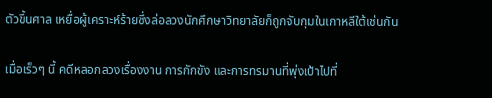ตัวขึ้นศาล เหยื่อผู้เคราะห์ร้ายซึ่งล่อลวงนักศึกษาวิทยาลัยก็ถูกจับกุมในเกาหลีใต้เช่นกัน

เมื่อเร็วๆ นี้ คดีหลอกลวงเรื่องงาน การกักขัง และการทรมานที่พุ่งเป้าไปที่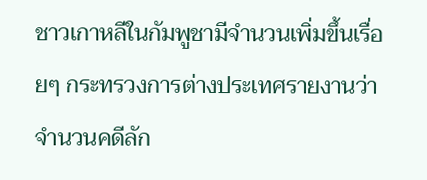ชาวเกาหลีในกัมพูชามีจำนวนเพิ่มขึ้นเรื่อยๆ กระทรวงการต่างประเทศรายงานว่า จำนวนคดีลัก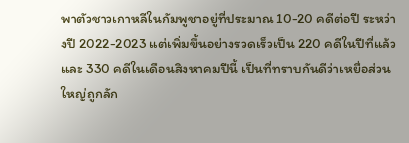พาตัวชาวเกาหลีในกัมพูชาอยู่ที่ประมาณ 10-20 คดีต่อปี ระหว่างปี 2022-2023 แต่เพิ่มขึ้นอย่างรวดเร็วเป็น 220 คดีในปีที่แล้ว และ 330 คดีในเดือนสิงหาคมปีนี้ เป็นที่ทราบกันดีว่าเหยื่อส่วนใหญ่ถูกลัก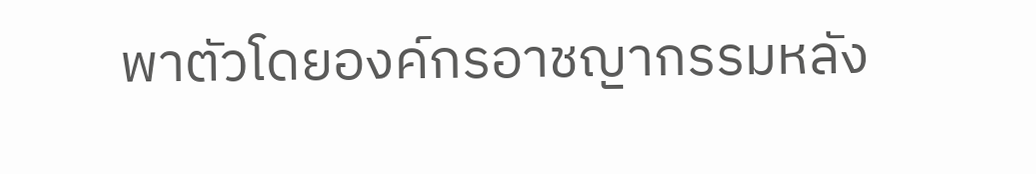พาตัวโดยองค์กรอาชญากรรมหลัง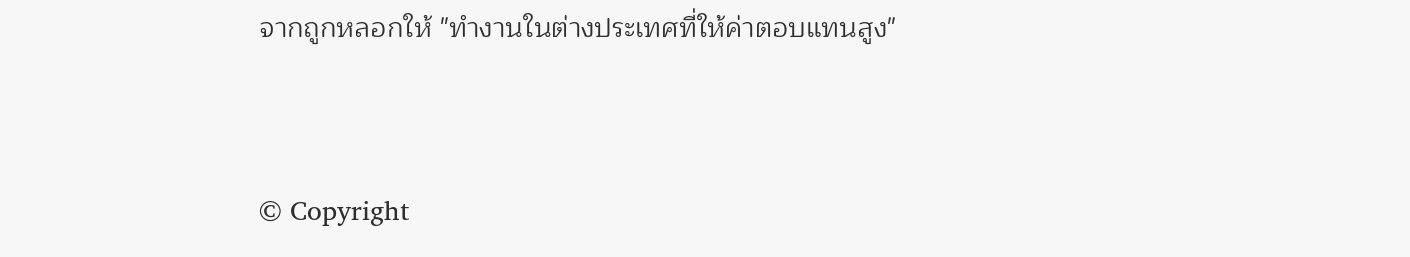จากถูกหลอกให้ "ทำงานในต่างประเทศที่ให้ค่าตอบแทนสูง"


© Copyright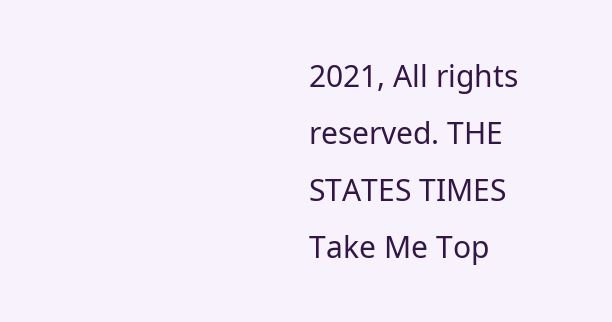2021, All rights reserved. THE STATES TIMES
Take Me Top